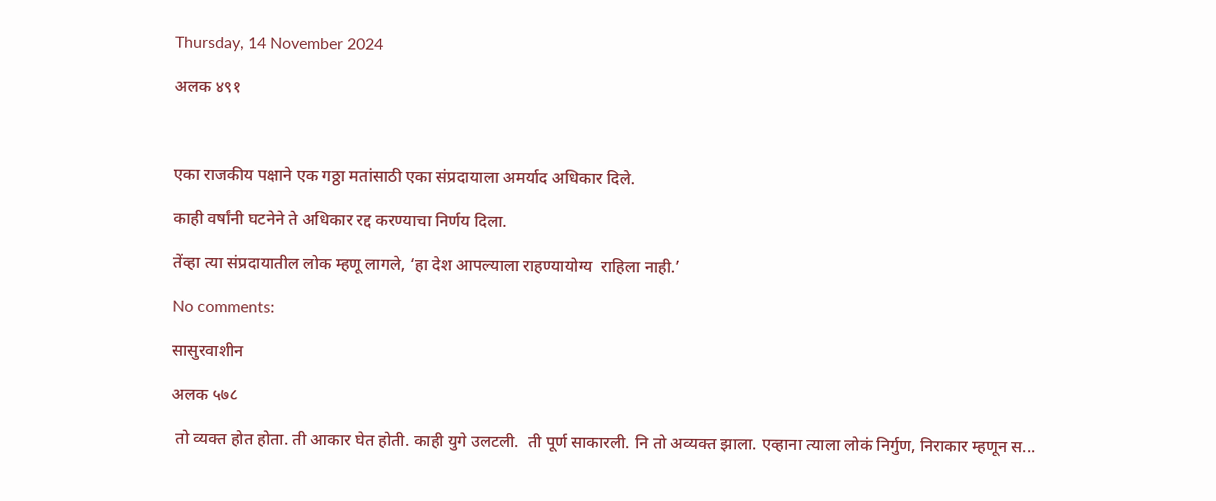Thursday, 14 November 2024

अलक ४९१



एका राजकीय पक्षाने एक गठ्ठा मतांसाठी एका संप्रदायाला अमर्याद अधिकार दिले.

काही वर्षांनी घटनेने ते अधिकार रद्द करण्याचा निर्णय दिला.

तेंव्हा त्या संप्रदायातील लोक म्हणू लागले, ‘हा देश आपल्याला राहण्यायोग्य  राहिला नाही.’

No comments:

सासुरवाशीन

अलक ५७८

 तो व्यक्त होत होता. ती आकार घेत होती. काही युगे उलटली.  ती पूर्ण साकारली. नि तो अव्यक्त झाला. एव्हाना त्याला लोकं निर्गुण, निराकार म्हणून स...